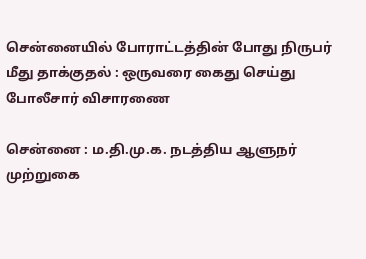சென்னையில் போராட்டத்தின் போது நிருபர் மீது தாக்குதல் : ஒருவரை கைது செய்து போலீசார் விசாரணை

சென்னை : ம.தி.மு.க. நடத்திய ஆளுநர் முற்றுகை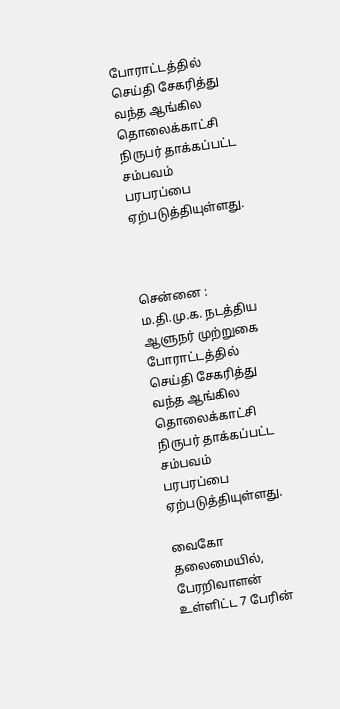போராட்டத்தில் செய்தி சேகரித்து வந்த ஆங்கில தொலைக்காட்சி நிருபர் தாக்கப்பட்ட சம்பவம் பரபரப்பை ஏற்படுத்தியுள்ளது.



சென்னை : ம.தி.மு.க. நடத்திய ஆளுநர் முற்றுகை போராட்டத்தில் செய்தி சேகரித்து வந்த ஆங்கில தொலைக்காட்சி நிருபர் தாக்கப்பட்ட சம்பவம் பரபரப்பை ஏற்படுத்தியுள்ளது.

வைகோ தலைமையில், பேரறிவாளன் உள்ளிட்ட 7 பேரின்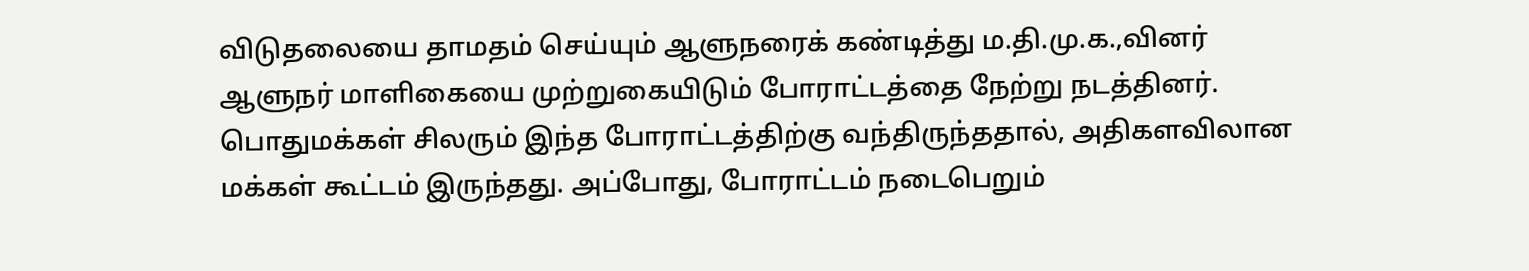விடுதலையை தாமதம் செய்யும் ஆளுநரைக் கண்டித்து ம.தி.மு.க.,வினர் ஆளுநர் மாளிகையை முற்றுகையிடும் போராட்டத்தை நேற்று நடத்தினர். பொதுமக்கள் சிலரும் இந்த போராட்டத்திற்கு வந்திருந்ததால், அதிகளவிலான மக்கள் கூட்டம் இருந்தது. அப்போது, போராட்டம் நடைபெறும்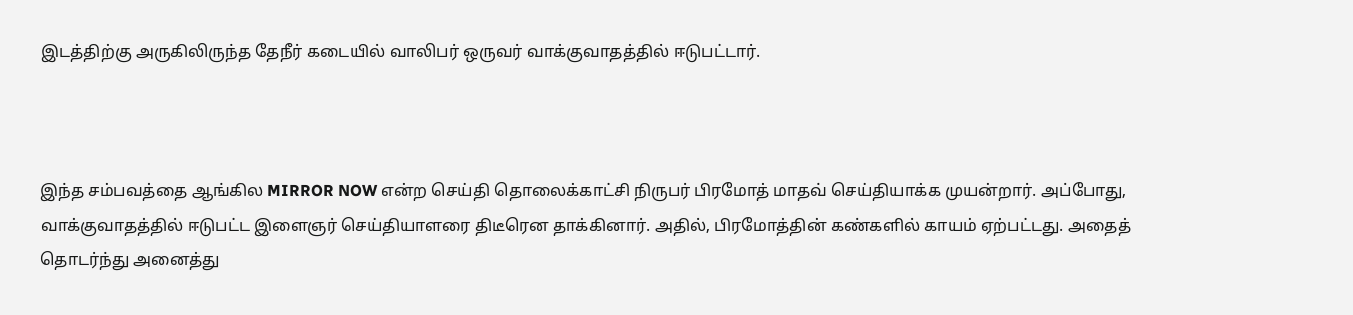இடத்திற்கு அருகிலிருந்த தேநீர் கடையில் வாலிபர் ஒருவர் வாக்குவாதத்தில் ஈடுபட்டார்.



இந்த சம்பவத்தை ஆங்கில MIRROR NOW என்ற செய்தி தொலைக்காட்சி நிருபர் பிரமோத் மாதவ் செய்தியாக்க முயன்றார். அப்போது, வாக்குவாதத்தில் ஈடுபட்ட இளைஞர் செய்தியாளரை திடீரென தாக்கினார். அதில், பிரமோத்தின் கண்களில் காயம் ஏற்பட்டது. அதைத் தொடர்ந்து அனைத்து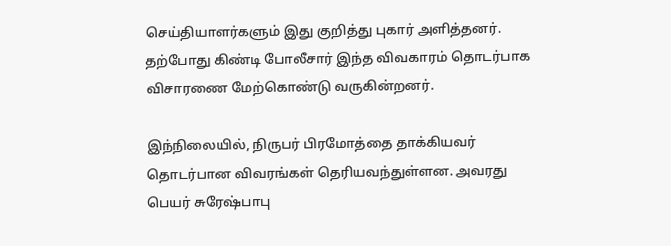செய்தியாளர்களும் இது குறித்து புகார் அளித்தனர். தற்போது கிண்டி போலீசார் இந்த விவகாரம் தொடர்பாக விசாரணை மேற்கொண்டு வருகின்றனர்.

இந்நிலையில், நிருபர் பிரமோத்தை தாக்கியவர் தொடர்பான விவரங்கள் தெரியவந்துள்ளன. அவரது பெயர் சுரேஷ்பாபு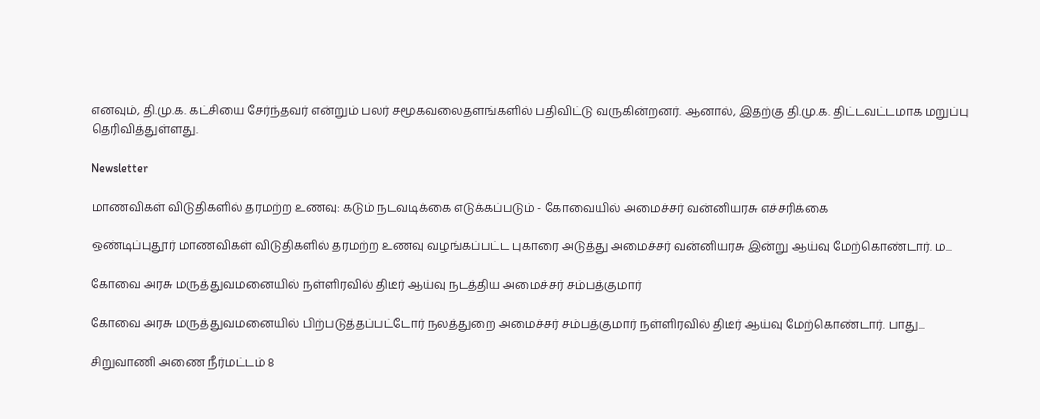எனவும், தி.மு.க. கட்சியை சேர்ந்தவர் என்றும் பலர் சமூகவலைதளங்களில் பதிவிட்டு வருகின்றனர். ஆனால், இதற்கு தி.மு.க. திட்டவட்டமாக மறுப்பு தெரிவித்துள்ளது.

Newsletter

மாணவிகள் விடுதிகளில் தரமற்ற உணவு: கடும் நடவடிக்கை எடுக்கப்படும் - கோவையில் அமைச்சர் வன்னியரசு எச்சரிக்கை

ஒண்டிப்புதூர் மாணவிகள் விடுதிகளில் தரமற்ற உணவு வழங்கப்பட்ட புகாரை அடுத்து அமைச்சர் வன்னியரசு இன்று ஆய்வு மேற்கொண்டார். ம...

கோவை அரசு மருத்துவமனையில் நள்ளிரவில் திடீர் ஆய்வு நடத்திய அமைச்சர் சம்பத்குமார்

கோவை அரசு மருத்துவமனையில் பிற்படுத்தப்பட்டோர் நலத்துறை அமைச்சர் சம்பத்குமார் நள்ளிரவில் திடீர் ஆய்வு மேற்கொண்டார். பாது...

சிறுவாணி அணை நீர்மட்டம் 8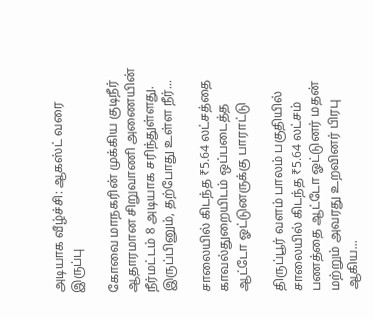அடியாக வீழ்ச்சி: ஆகஸ்ட் வரை இருப்பு

கோவை மாநகரின் முக்கிய குடிநீர் ஆதாரமான சிறுவாணி அணையின் நீர்மட்டம் 8 அடியாக சரிந்துள்ளது. இருப்பினும், தற்போது உள்ள நீர்...

சாலையில் கிடந்த ₹5.64 லட்சத்தை காவல்துறையிடம் ஒப்படைத்த ஆட்டோ ஓட்டுனருக்கு பாராட்டு

திருப்பூர் வளம் பாலம் பகுதியில் சாலையில் கிடந்த ₹5.64 லட்சம் பணத்தை ஆட்டோ ஓட்டுனர் மதன் மற்றும் அவரது உறவினர் பிரபு ஆகிய...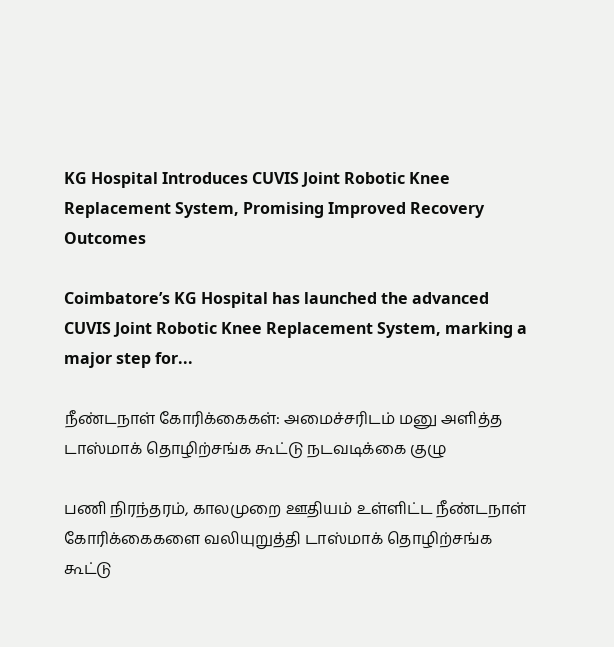KG Hospital Introduces CUVIS Joint Robotic Knee Replacement System, Promising Improved Recovery Outcomes

Coimbatore’s KG Hospital has launched the advanced CUVIS Joint Robotic Knee Replacement System, marking a major step for...

நீண்டநாள் கோரிக்கைகள்: அமைச்சரிடம் மனு அளித்த டாஸ்மாக் தொழிற்சங்க கூட்டு நடவடிக்கை குழு

பணி நிரந்தரம், காலமுறை ஊதியம் உள்ளிட்ட நீண்டநாள் கோரிக்கைகளை வலியுறுத்தி டாஸ்மாக் தொழிற்சங்க கூட்டு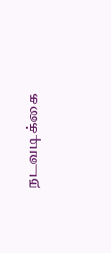நடவடிக்கை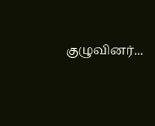குழுவினர்...